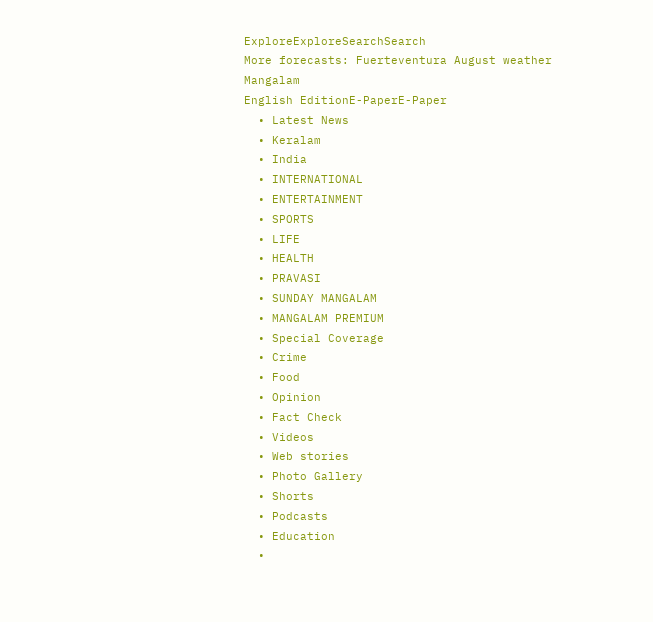ExploreExploreSearchSearch
More forecasts: Fuerteventura August weather
Mangalam
English EditionE-PaperE-Paper
  • Latest News
  • Keralam
  • India
  • INTERNATIONAL
  • ENTERTAINMENT
  • SPORTS
  • LIFE
  • HEALTH
  • PRAVASI
  • SUNDAY MANGALAM
  • MANGALAM PREMIUM
  • Special Coverage
  • Crime
  • Food
  • Opinion
  • Fact Check
  • Videos
  • Web stories
  • Photo Gallery
  • Shorts
  • Podcasts
  • Education
  •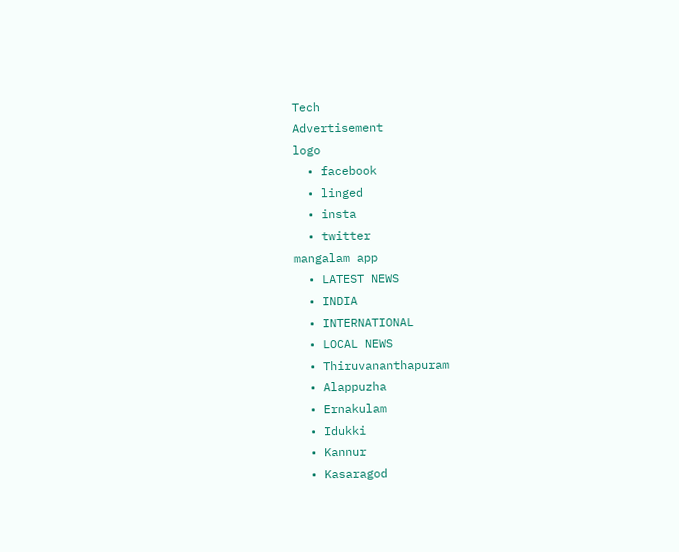Tech
Advertisement
logo
  • facebook
  • linged
  • insta
  • twitter
mangalam app
  • LATEST NEWS
  • INDIA
  • INTERNATIONAL
  • LOCAL NEWS
  • Thiruvananthapuram
  • Alappuzha
  • Ernakulam
  • Idukki
  • Kannur
  • Kasaragod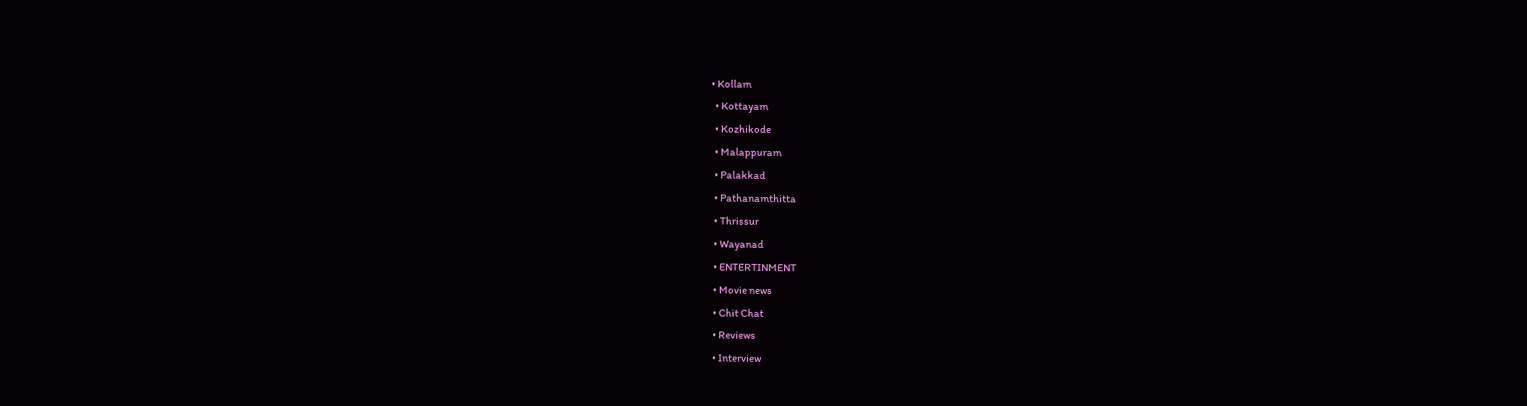• Kollam
  • Kottayam
  • Kozhikode
  • Malappuram
  • Palakkad
  • Pathanamthitta
  • Thrissur
  • Wayanad
  • ENTERTINMENT
  • Movie news
  • Chit Chat
  • Reviews
  • Interview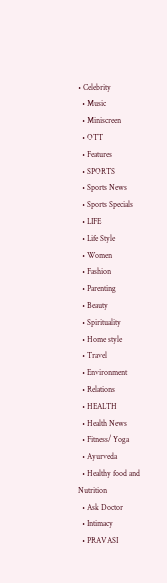• Celebrity
  • Music
  • Miniscreen
  • OTT
  • Features
  • SPORTS
  • Sports News
  • Sports Specials
  • LIFE
  • Life Style
  • Women
  • Fashion
  • Parenting
  • Beauty
  • Spirituality
  • Home style
  • Travel
  • Environment
  • Relations
  • HEALTH
  • Health News
  • Fitness/ Yoga
  • Ayurveda
  • Healthy food and Nutrition
  • Ask Doctor
  • Intimacy
  • PRAVASI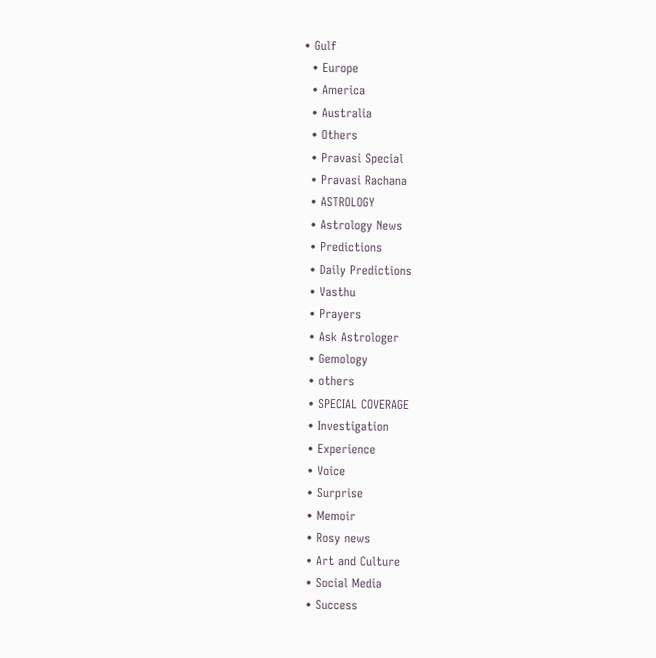• Gulf
  • Europe
  • America
  • Australia
  • Others
  • Pravasi Special
  • Pravasi Rachana
  • ASTROLOGY
  • Astrology News
  • Predictions
  • Daily Predictions
  • Vasthu
  • Prayers
  • Ask Astrologer
  • Gemology
  • others
  • SPECIAL COVERAGE
  • Investigation
  • Experience
  • Voice
  • Surprise
  • Memoir
  • Rosy news
  • Art and Culture
  • Social Media
  • Success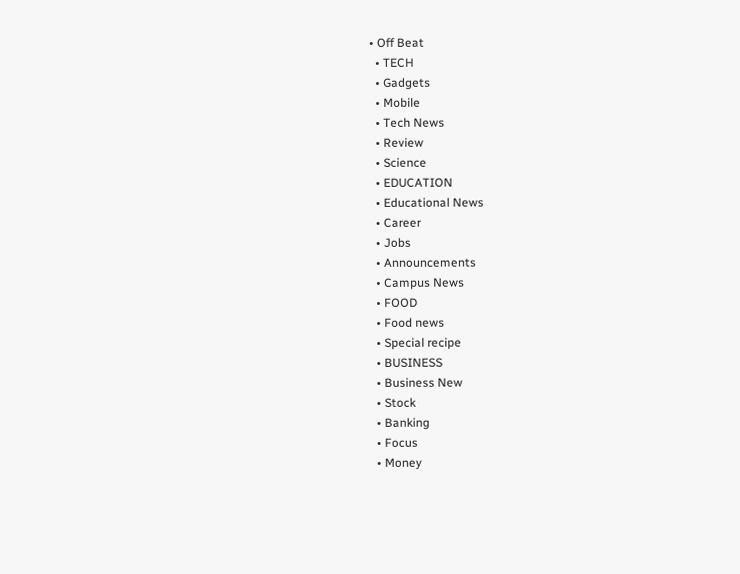• Off Beat
  • TECH
  • Gadgets
  • Mobile
  • Tech News
  • Review
  • Science
  • EDUCATION
  • Educational News
  • Career
  • Jobs
  • Announcements
  • Campus News
  • FOOD
  • Food news
  • Special recipe
  • BUSINESS
  • Business New
  • Stock
  • Banking
  • Focus
  • Money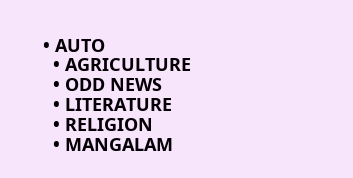• AUTO
  • AGRICULTURE
  • ODD NEWS
  • LITERATURE
  • RELIGION
  • MANGALAM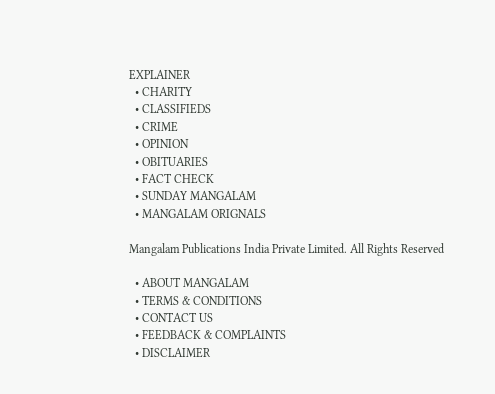EXPLAINER
  • CHARITY
  • CLASSIFIEDS
  • CRIME
  • OPINION
  • OBITUARIES
  • FACT CHECK
  • SUNDAY MANGALAM
  • MANGALAM ORIGNALS

Mangalam Publications India Private Limited. All Rights Reserved

  • ABOUT MANGALAM
  • TERMS & CONDITIONS
  • CONTACT US
  • FEEDBACK & COMPLAINTS
  • DISCLAIMER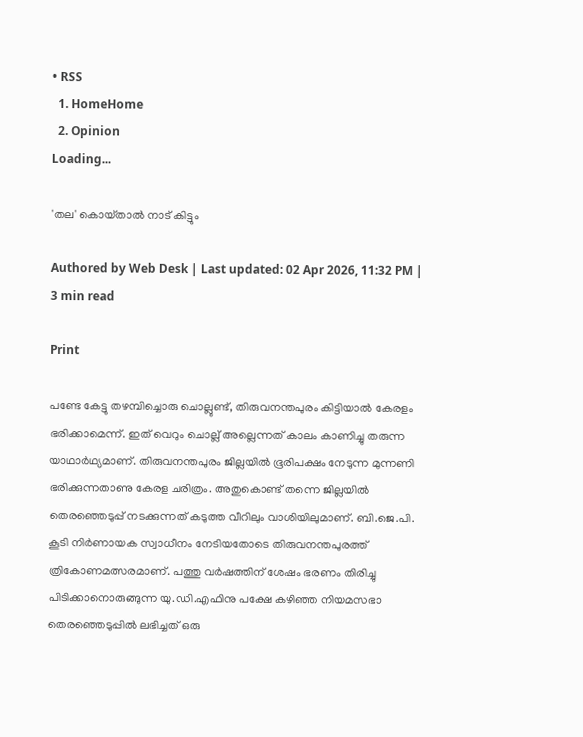• RSS
  1. HomeHome
  2. Opinion
Loading...

'തല' കൊയ്‌താല്‍ നാട്‌ കിട്ടും

Authored by Web Desk | Last updated: 02 Apr 2026, 11:32 PM | 3 min read

Print

പണ്ടേ കേട്ടു തഴമ്പിച്ചൊരു ചൊല്ലുണ്ട്‌, തിരുവനന്തപുരം കിട്ടിയാല്‍ കേരളം ഭരിക്കാമെന്ന്‌. ഇത്‌ വെറും ചൊല്ല്‌ അല്ലെന്നത്‌ കാലം കാണിച്ചു തരുന്ന യാഥാര്‍ഥ്യമാണ്‌. തിരുവനന്തപുരം ജില്ലയില്‍ ഭൂരിപക്ഷം നേടുന്ന മുന്നണി ഭരിക്കുന്നതാണു കേരള ചരിത്രം. അതുകൊണ്ട്‌ തന്നെ ജില്ലയില്‍ തെരഞ്ഞെടുപ്പ്‌ നടക്കുന്നത്‌ കടുത്ത വീറിലും വാശിയിലുമാണ്‌. ബി.ജെ.പി. കൂടി നിര്‍ണായക സ്വാധീനം നേടിയതോടെ തിരുവനന്തപുരത്ത്‌ ത്രികോണമത്സരമാണ്‌. പത്തു വര്‍ഷത്തിന്‌ ശേഷം ഭരണം തിരിച്ചു പിടിക്കാനൊരുങ്ങുന്ന യു.ഡി.എഫിനു പക്ഷേ കഴിഞ്ഞ നിയമസഭാ തെരഞ്ഞെടുപ്പില്‍ ലഭിച്ചത്‌ ഒരു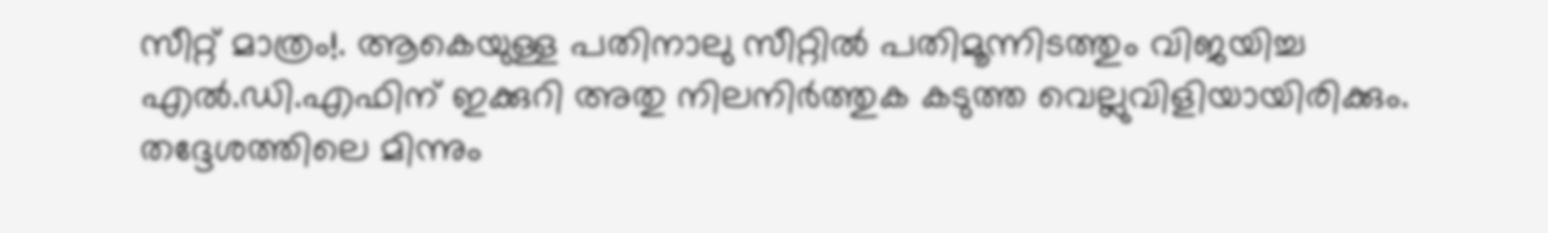സീറ്റ്‌ മാത്രം!. ആകെയുള്ള പതിനാലു സീറ്റില്‍ പതിമൂന്നിടത്തും വിജയിച്ച എല്‍.ഡി.എഫിന്‌ ഇക്കുറി അതു നിലനിര്‍ത്തുക കടുത്ത വെല്ലുവിളിയായിരിക്കും. തദ്ദേശത്തിലെ മിന്നും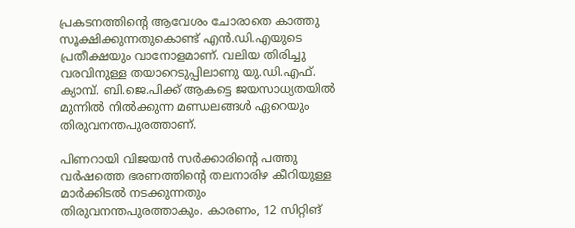പ്രകടനത്തിന്റെ ആവേശം ചോരാതെ കാത്തു സൂക്ഷിക്കുന്നതുകൊണ്ട്‌ എന്‍.ഡി.എയുടെ പ്രതീക്ഷയും വാനോളമാണ്‌. വലിയ തിരിച്ചു വരവിനുള്ള തയാറെടുപ്പിലാണു യു.ഡി.എഫ്‌. ക്യാമ്പ്‌. ബി.ജെ.പിക്ക്‌ ആകട്ടെ ജയസാധ്യതയില്‍ മുന്നില്‍ നില്‍ക്കുന്ന മണ്ഡലങ്ങള്‍ ഏറെയും തിരുവനന്തപുരത്താണ്‌.

പിണറായി വിജയന്‍ സര്‍ക്കാരിന്റെ പത്തു വര്‍ഷത്തെ ഭരണത്തിന്റെ തലനാരിഴ കീറിയുള്ള മാര്‍ക്കിടല്‍ നടക്കുന്നതും തിരുവനന്തപുരത്താകും. കാരണം, 12 സിറ്റിങ്‌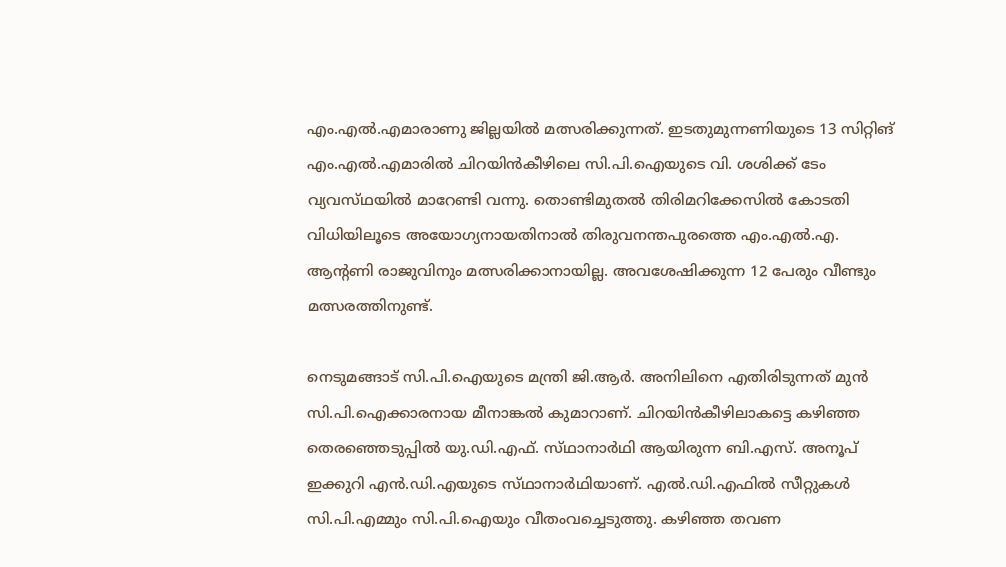എം.എല്‍.എമാരാണു ജില്ലയില്‍ മത്സരിക്കുന്നത്‌. ഇടതുമുന്നണിയുടെ 13 സിറ്റിങ്‌ എം.എല്‍.എമാരില്‍ ചിറയിന്‍കീഴിലെ സി.പി.ഐയുടെ വി. ശശിക്ക്‌ ടേം വ്യവസ്‌ഥയില്‍ മാറേണ്ടി വന്നു. തൊണ്ടിമുതല്‍ തിരിമറിക്കേസില്‍ കോടതി വിധിയിലൂടെ അയോഗ്യനായതിനാല്‍ തിരുവനന്തപുരത്തെ എം.എല്‍.എ. ആന്റണി രാജുവിനും മത്സരിക്കാനായില്ല. അവശേഷിക്കുന്ന 12 പേരും വീണ്ടും മത്സരത്തിനുണ്ട്‌.

നെടുമങ്ങാട്‌ സി.പി.ഐയുടെ മന്ത്രി ജി.ആര്‍. അനിലിനെ എതിരിടുന്നത്‌ മുന്‍ സി.പി.ഐക്കാരനായ മീനാങ്കല്‍ കുമാറാണ്‌. ചിറയിന്‍കീഴിലാകട്ടെ കഴിഞ്ഞ തെരഞ്ഞെടുപ്പില്‍ യു.ഡി.എഫ്‌. സ്‌ഥാനാര്‍ഥി ആയിരുന്ന ബി.എസ്‌. അനൂപ്‌ ഇക്കുറി എന്‍.ഡി.എയുടെ സ്‌ഥാനാര്‍ഥിയാണ്‌. എല്‍.ഡി.എഫില്‍ സീറ്റുകള്‍ സി.പി.എമ്മും സി.പി.ഐയും വീതംവച്ചെടുത്തു. കഴിഞ്ഞ തവണ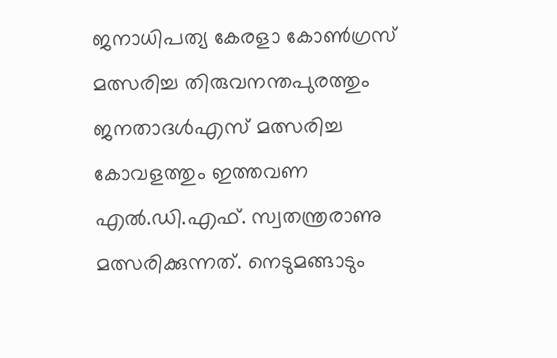ജനാധിപത്യ കേരളാ കോണ്‍ഗ്രസ്‌ മത്സരിച്ച തിരുവനന്തപുരത്തും ജനതാദള്‍എസ്‌ മത്സരിച്ച കോവളത്തും ഇത്തവണ എല്‍.ഡി.എഫ്‌. സ്വതന്ത്രരാണു മത്സരിക്കുന്നത്‌. നെടുമങ്ങാടും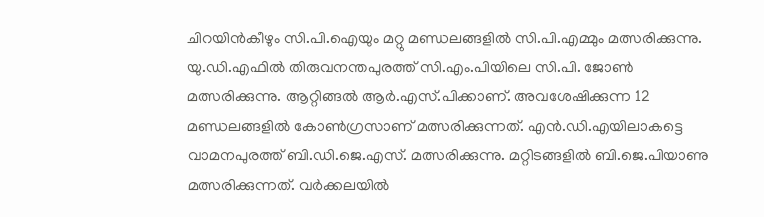ചിറയിന്‍കീഴും സി.പി.ഐയും മറ്റു മണ്ഡലങ്ങളില്‍ സി.പി.എമ്മും മത്സരിക്കുന്നു. യു.ഡി.എഫില്‍ തിരുവനന്തപുരത്ത്‌ സി.എം.പിയിലെ സി.പി. ജോണ്‍ മത്സരിക്കുന്നു. ആറ്റിങ്ങല്‍ ആര്‍.എസ്‌.പിക്കാണ്‌. അവശേഷിക്കുന്ന 12 മണ്ഡലങ്ങളില്‍ കോണ്‍ഗ്രസാണ്‌ മത്സരിക്കുന്നത്‌. എന്‍.ഡി.എയിലാകട്ടെ വാമനപുരത്ത്‌ ബി.ഡി.ജെ.എസ്‌. മത്സരിക്കുന്നു. മറ്റിടങ്ങളില്‍ ബി.ജെ.പിയാണു മത്സരിക്കുന്നത്‌. വര്‍ക്കലയില്‍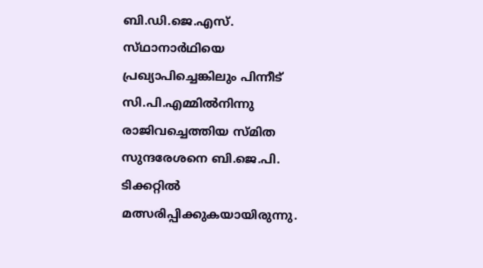ബി.ഡി.ജെ.എസ്‌. സ്‌ഥാനാര്‍ഥിയെ പ്രഖ്യാപിച്ചെങ്കിലും പിന്നീട്‌ സി.പി.എമ്മില്‍നിന്നു രാജിവച്ചെത്തിയ സ്‌മിത സുന്ദരേശനെ ബി.ജെ.പി. ടിക്കറ്റില്‍ മത്സരിപ്പിക്കുകയായിരുന്നു.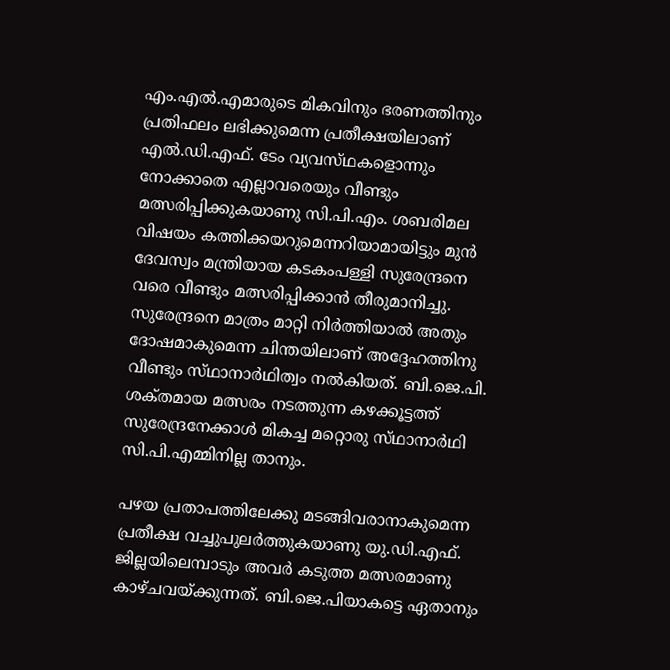എം.എല്‍.എമാരുടെ മികവിനും ഭരണത്തിനും പ്രതിഫലം ലഭിക്കുമെന്ന പ്രതീക്ഷയിലാണ്‌ എല്‍.ഡി.എഫ്‌. ടേം വ്യവസ്‌ഥകളൊന്നും നോക്കാതെ എല്ലാവരെയും വീണ്ടും മത്സരിപ്പിക്കുകയാണു സി.പി.എം. ശബരിമല വിഷയം കത്തിക്കയറുമെന്നറിയാമായിട്ടും മുന്‍ ദേവസ്വം മന്ത്രിയായ കടകംപള്ളി സുരേന്ദ്രനെ വരെ വീണ്ടും മത്സരിപ്പിക്കാന്‍ തീരുമാനിച്ചു. സുരേന്ദ്രനെ മാത്രം മാറ്റി നിര്‍ത്തിയാല്‍ അതും ദോഷമാകുമെന്ന ചിന്തയിലാണ്‌ അദ്ദേഹത്തിനു വീണ്ടും സ്‌ഥാനാര്‍ഥിത്വം നല്‍കിയത്‌. ബി.ജെ.പി. ശക്‌തമായ മത്സരം നടത്തുന്ന കഴക്കൂട്ടത്ത്‌ സുരേന്ദ്രനേക്കാള്‍ മികച്ച മറ്റൊരു സ്‌ഥാനാര്‍ഥി സി.പി.എമ്മിനില്ല താനും.

പഴയ പ്രതാപത്തിലേക്കു മടങ്ങിവരാനാകുമെന്ന പ്രതീക്ഷ വച്ചുപുലര്‍ത്തുകയാണു യു.ഡി.എഫ്‌. ജില്ലയിലെമ്പാടും അവര്‍ കടുത്ത മത്സരമാണു കാഴ്‌ചവയ്‌ക്കുന്നത്‌. ബി.ജെ.പിയാകട്ടെ ഏതാനും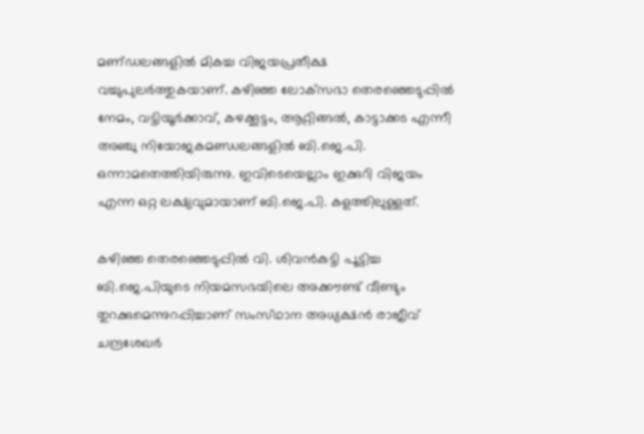മണ്‌ഡലങ്ങളില്‍ മികച്ച വിജയപ്രതീക്ഷ വച്ചുപുലര്‍ത്തുകയാണ്‌. കഴിഞ്ഞ ലോക്‌സഭാ തെരഞ്ഞെടുപ്പില്‍ നേമം, വട്ടിയൂര്‍ക്കാവ്‌, കഴക്കൂട്ടം, ആറ്റിങ്ങല്‍, കാട്ടാക്കട എന്നീ അഞ്ചു നിയോജകമണ്ഡലങ്ങളില്‍ ബി.ജെ.പി. ഒന്നാമതെത്തിയിരുന്നു. ഇവിടെയെല്ലാം ഇക്കുറി വിജയം എന്ന ഒറ്റ ലക്ഷ്യവുമായാണ്‌ ബി.ജെ.പി. കളത്തിലുള്ളത്‌.

കഴിഞ്ഞ തെരഞ്ഞെടുപ്പില്‍ വി. ശിവന്‍കുട്ടി പൂട്ടിച്ച ബി.ജെ.പിയുടെ നിയമസഭയിലെ അക്കൗണ്ട്‌ വീണ്ടും തുറക്കുമെന്നുറപ്പിച്ചാണ്‌ സംസ്‌ഥാന അധ്യക്ഷന്‍ രാജീവ്‌ ചന്ദ്രശേഖര്‍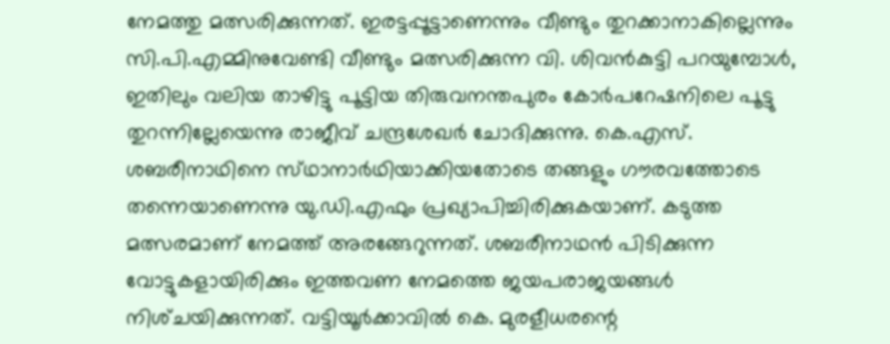നേമത്തു മത്സരിക്കുന്നത്‌. ഇരട്ടപ്പൂട്ടാണെന്നും വീണ്ടും തുറക്കാനാകില്ലെന്നും സി.പി.എമ്മിനുവേണ്ടി വീണ്ടും മത്സരിക്കുന്ന വി. ശിവന്‍കുട്ടി പറയുമ്പോള്‍, ഇതിലും വലിയ താഴിട്ടു പൂട്ടിയ തിരുവനന്തപുരം കോര്‍പറേഷനിലെ പൂട്ടു തുറന്നില്ലേയെന്നു രാജീവ്‌ ചന്ദ്രശേഖര്‍ ചോദിക്കുന്നു. കെ.എസ്‌. ശബരീനാഥിനെ സ്‌ഥാനാര്‍ഥിയാക്കിയതോടെ തങ്ങളും ഗൗരവത്തോടെ തന്നെയാണെന്നു യു.ഡി.എഫും പ്രഖ്യാപിച്ചിരിക്കുകയാണ്‌. കടുത്ത മത്സരമാണ്‌ നേമത്ത്‌ അരങ്ങേറുന്നത്‌. ശബരീനാഥന്‍ പിടിക്കുന്ന വോട്ടുകളായിരിക്കും ഇത്തവണ നേമത്തെ ജയപരാജയങ്ങള്‍ നിശ്‌ചയിക്കുന്നത്‌. വട്ടിയൂര്‍ക്കാവില്‍ കെ. മുരളീധരന്റെ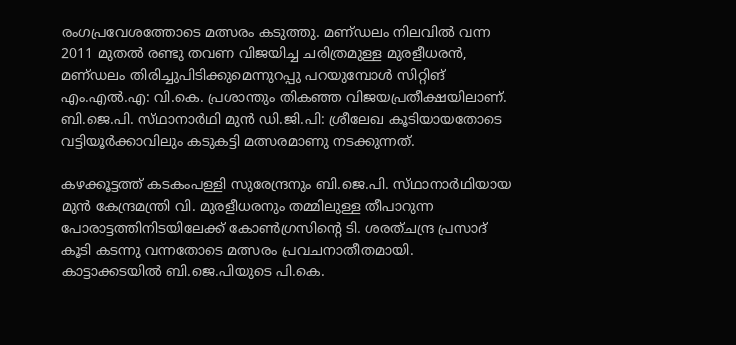രംഗപ്രവേശത്തോടെ മത്സരം കടുത്തു. മണ്‌ഡലം നിലവില്‍ വന്ന 2011 മുതല്‍ രണ്ടു തവണ വിജയിച്ച ചരിത്രമുള്ള മുരളീധരന്‍, മണ്‌ഡലം തിരിച്ചുപിടിക്കുമെന്നുറപ്പു പറയുമ്പോള്‍ സിറ്റിങ്‌ എം.എല്‍.എ: വി.കെ. പ്രശാന്തും തികഞ്ഞ വിജയപ്രതീക്ഷയിലാണ്‌. ബി.ജെ.പി. സ്‌ഥാനാര്‍ഥി മുന്‍ ഡി.ജി.പി: ശ്രീലേഖ കൂടിയായതോടെ വട്ടിയൂര്‍ക്കാവിലും കടുകട്ടി മത്സരമാണു നടക്കുന്നത്‌.

കഴക്കൂട്ടത്ത്‌ കടകംപള്ളി സുരേന്ദ്രനും ബി.ജെ.പി. സ്‌ഥാനാര്‍ഥിയായ മുന്‍ കേന്ദ്രമന്ത്രി വി. മുരളീധരനും തമ്മിലുള്ള തീപാറുന്ന പോരാട്ടത്തിനിടയിലേക്ക്‌ കോണ്‍ഗ്രസിന്റെ ടി. ശരത്‌ചന്ദ്ര പ്രസാദ്‌ കൂടി കടന്നു വന്നതോടെ മത്സരം പ്രവചനാതീതമായി. കാട്ടാക്കടയില്‍ ബി.ജെ.പിയുടെ പി.കെ.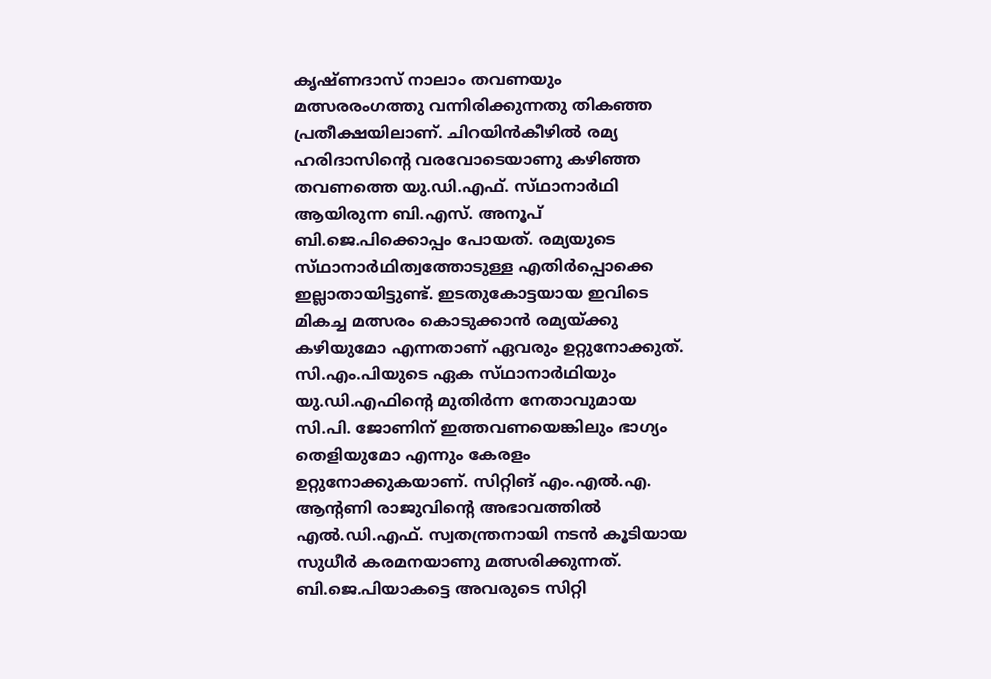കൃഷ്‌ണദാസ്‌ നാലാം തവണയും മത്സരരംഗത്തു വന്നിരിക്കുന്നതു തികഞ്ഞ പ്രതീക്ഷയിലാണ്‌. ചിറയിന്‍കീഴില്‍ രമ്യ ഹരിദാസിന്റെ വരവോടെയാണു കഴിഞ്ഞ തവണത്തെ യു.ഡി.എഫ്‌. സ്‌ഥാനാര്‍ഥി ആയിരുന്ന ബി.എസ്‌. അനൂപ്‌ ബി.ജെ.പിക്കൊപ്പം പോയത്‌. രമ്യയുടെ സ്‌ഥാനാര്‍ഥിത്വത്തോടുള്ള എതിര്‍പ്പൊക്കെ ഇല്ലാതായിട്ടുണ്ട്‌. ഇടതുകോട്ടയായ ഇവിടെ മികച്ച മത്സരം കൊടുക്കാന്‍ രമ്യയ്‌ക്കു കഴിയുമോ എന്നതാണ്‌ ഏവരും ഉറ്റുനോക്കുത്‌. സി.എം.പിയുടെ ഏക സ്‌ഥാനാര്‍ഥിയും യു.ഡി.എഫിന്റെ മുതിര്‍ന്ന നേതാവുമായ സി.പി. ജോണിന്‌ ഇത്തവണയെങ്കിലും ഭാഗ്യം തെളിയുമോ എന്നും കേരളം ഉറ്റുനോക്കുകയാണ്‌. സിറ്റിങ്‌ എം.എല്‍.എ. ആന്റണി രാജുവിന്റെ അഭാവത്തില്‍ എല്‍.ഡി.എഫ്‌. സ്വതന്ത്രനായി നടന്‍ കൂടിയായ സുധീര്‍ കരമനയാണു മത്സരിക്കുന്നത്‌. ബി.ജെ.പിയാകട്ടെ അവരുടെ സിറ്റി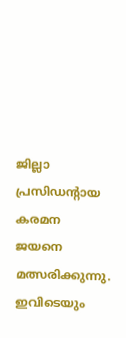ജില്ലാ പ്രസിഡന്റായ കരമന ജയനെ മത്സരിക്കുന്നു. ഇവിടെയും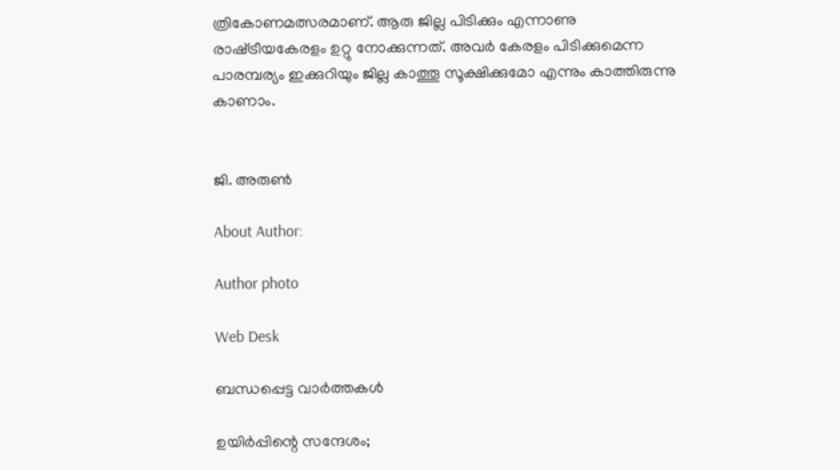ത്രികോണമത്സരമാണ്‌. ആരു ജില്ല പിടിക്കും എന്നാണു രാഷ്‌ട്രീയകേരളം ഉറ്റു നോക്കുന്നത്‌. അവര്‍ കേരളം പിടിക്കുമെന്ന പാരമ്പര്യം ഇക്കുറിയും ജില്ല കാത്തൂ സൂക്ഷിക്കുമോ എന്നും കാത്തിരുന്നു കാണാം.


ജി. അരുണ്‍

About Author:

Author photo

Web Desk

ബന്ധപ്പെട്ട വാർത്തകൾ

ഉയിര്‍പ്പിന്റെ സന്ദേശം;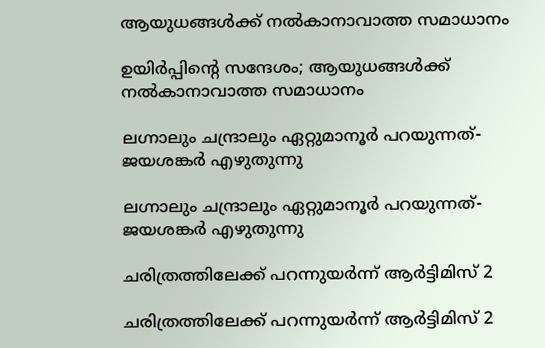ആയുധങ്ങള്‍ക്ക്‌ നല്‍കാനാവാത്ത സമാധാനം

ഉയിര്‍പ്പിന്റെ സന്ദേശം; ആയുധങ്ങള്‍ക്ക്‌ നല്‍കാനാവാത്ത സമാധാനം

ലഗ്നാലും ചന്ദ്രാലും ഏറ്റുമാനൂര്‍ പറയുന്നത്‌- ജയശങ്കര്‍ എഴുതുന്നു

ലഗ്നാലും ചന്ദ്രാലും ഏറ്റുമാനൂര്‍ പറയുന്നത്‌- ജയശങ്കര്‍ എഴുതുന്നു

ചരിത്രത്തിലേക്ക്‌ പറന്നുയര്‍ന്ന്‌ ആര്‍ട്ടിമിസ്‌ 2

ചരിത്രത്തിലേക്ക്‌ പറന്നുയര്‍ന്ന്‌ ആര്‍ട്ടിമിസ്‌ 2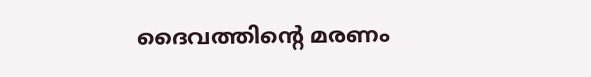ദൈവത്തിന്റെ മരണം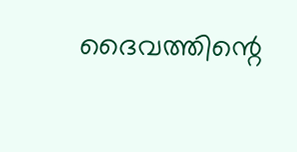ദൈവത്തിന്റെ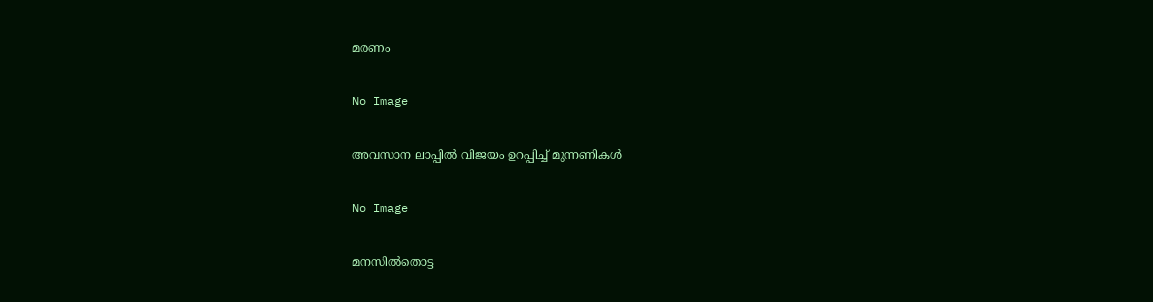മരണം

No Image

അവസാന ലാപ്പില്‍ വിജയം ഉറപ്പിച്ച്‌ മുന്നണികള്‍

No Image

മനസില്‍തൊട്ട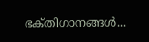ഭക്‌തിഗാനങ്ങള്‍...